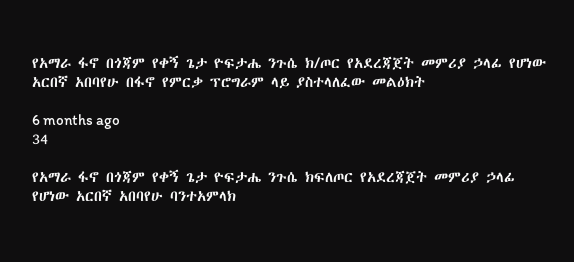የአማራ ፋኖ በጎጃም የቀኝ ጌታ ዮፍታሔ ንጉሴ ክ/ጦር የአደረጃጀት መምሪያ ኃላፊ የሆነው አርበኛ አበባየሁ በፋኖ የምርቃ ፕሮግራም ላይ ያስተላለፈው መልዕክት

6 months ago
34

የአማራ ፋኖ በጎጃም የቀኝ ጌታ ዮፍታሔ ንጉሴ ክፍለጦር የአደረጃጀት መምሪያ ኃላፊ የሆነው አርበኛ አበባየሁ ባንተአምላክ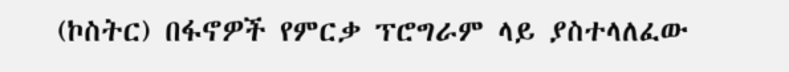(ኮስትር) በፋኖዎች የምርቃ ፕሮግራም ላይ ያስተላለፈው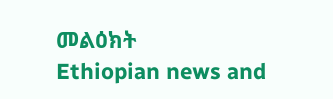መልዕክት
Ethiopian news and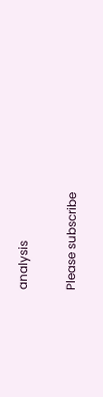analysis

Please subscribe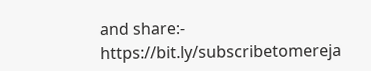and share:- https://bit.ly/subscribetomereja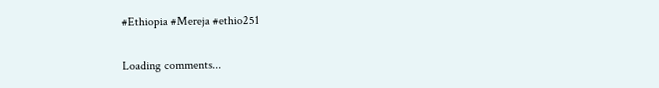#Ethiopia #Mereja #ethio251

Loading comments...